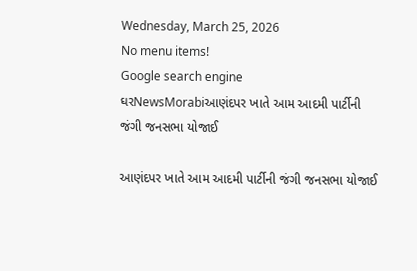Wednesday, March 25, 2026
No menu items!
Google search engine
ઘરNewsMorabiઆણંદપર ખાતે આમ આદમી પાર્ટીની જંગી જનસભા યોજાઈ

આણંદપર ખાતે આમ આદમી પાર્ટીની જંગી જનસભા યોજાઈ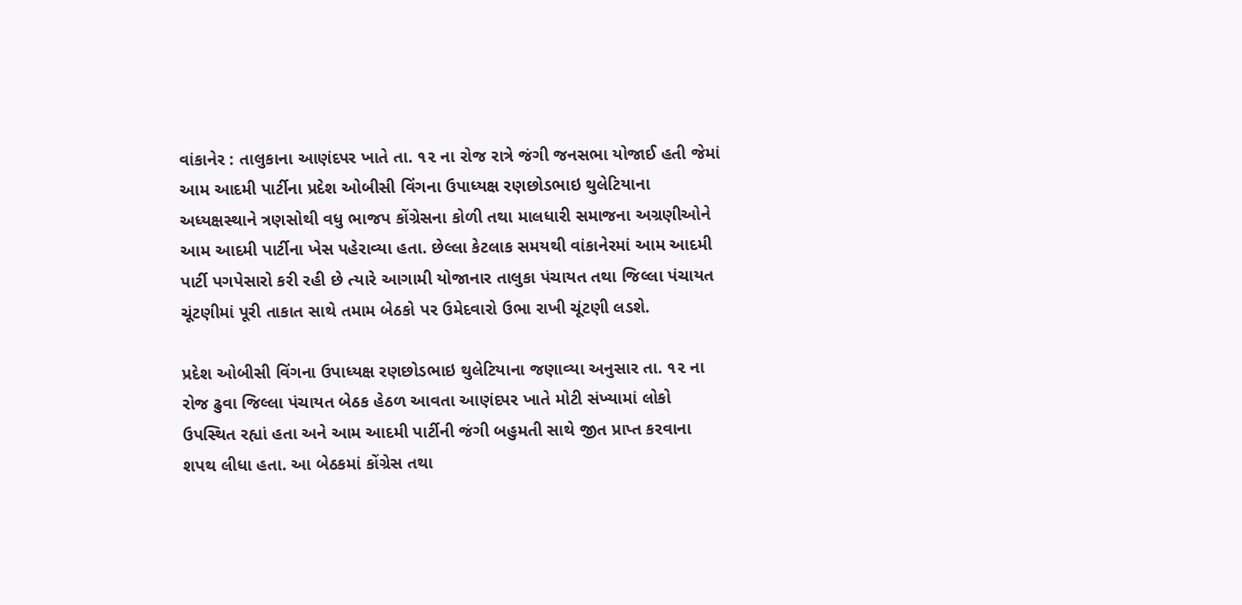વાંકાનેર : તાલુકાના આણંદપર ખાતે તા. ૧૨ ના રોજ રાત્રે જંગી જનસભા યોજાઈ હતી જેમાં આમ આદમી પાર્ટીના પ્રદેશ ઓબીસી વિંગના ઉપાધ્યક્ષ રણછોડભાઇ થુલેટિયાના અધ્યક્ષસ્થાને ત્રણસોથી વધુ ભાજપ કોંગ્રેસના કોળી તથા માલધારી સમાજના અગ્રણીઓને આમ આદમી પાર્ટીના ખેસ પહેરાવ્યા હતા. છેલ્લા કેટલાક સમયથી વાંકાનેરમાં આમ આદમી પાર્ટી પગપેસારો કરી રહી છે ત્યારે આગામી યોજાનાર તાલુકા પંચાયત તથા જિલ્લા પંચાયત ચૂંટણીમાં પૂરી તાકાત સાથે તમામ બેઠકો પર ઉમેદવારો ઉભા રાખી ચૂંટણી લડશે.

પ્રદેશ ઓબીસી વિંગના ઉપાધ્યક્ષ રણછોડભાઇ થુલેટિયાના જણાવ્યા અનુસાર તા. ૧૨ ના રોજ ઢુવા જિલ્લા પંચાયત બેઠક હેઠળ આવતા આણંદપર ખાતે મોટી સંખ્યામાં લોકો ઉપસ્થિત રહ્યાં હતા અને આમ આદમી પાર્ટીની જંગી બહુમતી સાથે જીત પ્રાપ્ત કરવાના શપથ લીધા હતા. આ બેઠકમાં કોંગ્રેસ તથા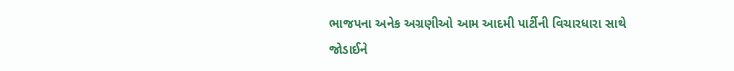ભાજપના અનેક અગ્રણીઓ આમ આદમી પાર્ટીની વિચારધારા સાથે જોડાઈને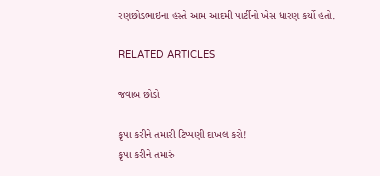રણછોડભાઇના હસ્તે આમ આદમી પાર્ટીનો ખેસ ધારણ કર્યો હતો.

RELATED ARTICLES

જવાબ છોડો

કૃપા કરીને તમારી ટિપ્પણી દાખલ કરો!
કૃપા કરીને તમારું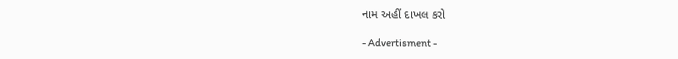નામ અહીં દાખલ કરો

- Advertisment -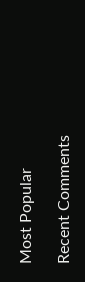Most Popular

Recent Comments